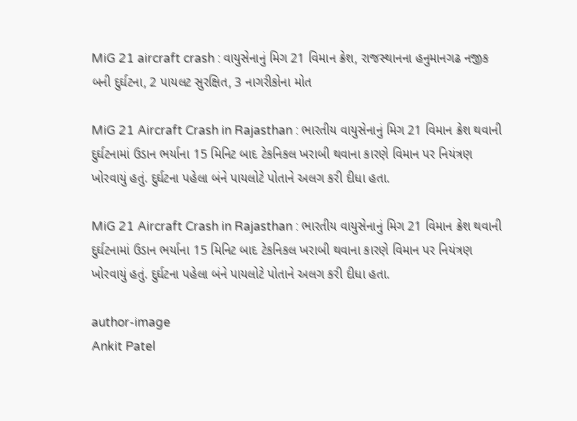MiG 21 aircraft crash : વાયુસેનાનું મિગ 21 વિમાન ક્રેશ, રાજસ્થાનના હનુમાનગઢ નજીક બની દુર્ઘટના, 2 પાયલટ સુરક્ષિત, 3 નાગરીકોના મોત

MiG 21 Aircraft Crash in Rajasthan : ભારતીય વાયુસેનાનું મિગ 21 વિમાન ક્રેશ થવાની દુર્ઘટનામાં ઉડાન ભર્યાના 15 મિનિટ બાદ ટેકનિકલ ખરાબી થવાના કારણે વિમાન પર નિયંત્રણ ખોરવાયું હતું. દુર્ઘટના પહેલા બંને પાયલોટે પોતાને અલગ કરી દીધા હતા.

MiG 21 Aircraft Crash in Rajasthan : ભારતીય વાયુસેનાનું મિગ 21 વિમાન ક્રેશ થવાની દુર્ઘટનામાં ઉડાન ભર્યાના 15 મિનિટ બાદ ટેકનિકલ ખરાબી થવાના કારણે વિમાન પર નિયંત્રણ ખોરવાયું હતું. દુર્ઘટના પહેલા બંને પાયલોટે પોતાને અલગ કરી દીધા હતા.

author-image
Ankit Patel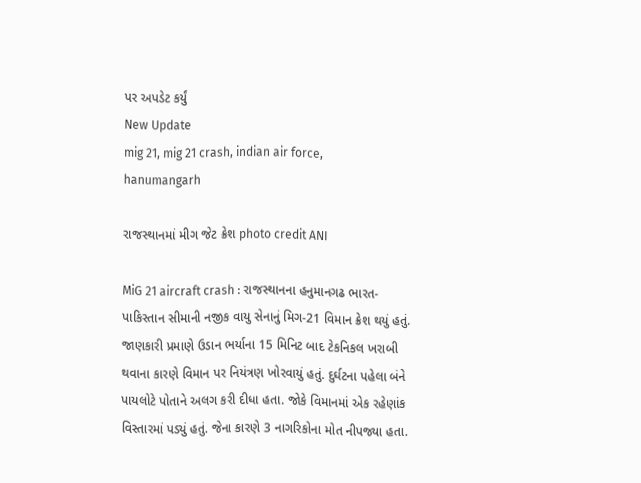પર અપડેટ કર્યું
New Update
mig 21, mig 21 crash, indian air force, hanumangarh

રાજસ્થાનમાં મીગ જેટ ક્રેશ photo credit ANI

MiG 21 aircraft crash : રાજસ્થાનના હનુમાનગઢ ભારત-પાકિસ્તાન સીમાની નજીક વાયુ સેનાનું મિગ-21 વિમાન ક્રેશ થયું હતું. જાણકારી પ્રમાણે ઉડાન ભર્યાના 15 મિનિટ બાદ ટેકનિકલ ખરાબી થવાના કારણે વિમાન પર નિયંત્રણ ખોરવાયું હતું. દુર્ઘટના પહેલા બંને પાયલોટે પોતાને અલગ કરી દીધા હતા. જોકે વિમાનમાં એક રહેણાંક વિસ્તારમાં પડ્યું હતું. જેના કારણે 3 નાગરિકોના મોત નીપજ્યા હતા.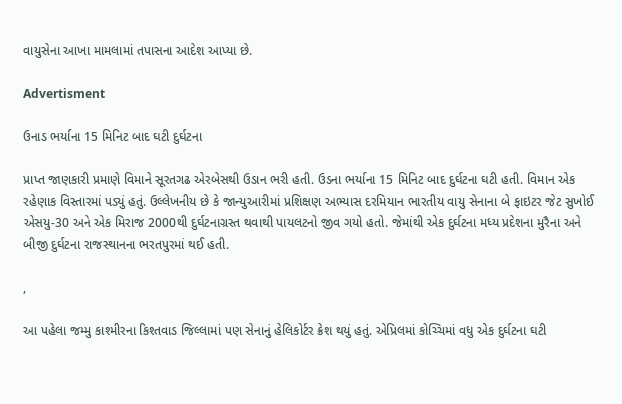વાયુસેના આખા મામલામાં તપાસના આદેશ આપ્યા છે.

Advertisment

ઉનાડ ભર્યાના 15 મિનિટ બાદ ઘટી દુર્ઘટના

પ્રાપ્ત જાણકારી પ્રમાણે વિમાને સૂરતગઢ એરબેસથી ઉડાન ભરી હતી. ઉડના ભર્યાના 15 મિનિટ બાદ દુર્ઘટના ઘટી હતી. વિમાન એક રહેણાક વિસ્તારમાં પડ્યું હતું. ઉલ્લેખનીય છે કે જાન્યુઆરીમાં પ્રશિક્ષણ અભ્યાસ દરમિયાન ભારતીય વાયુ સેનાના બે ફાઇટર જેટ સુખોઈ એસયુ-30 અને એક મિરાજ 2000થી દુર્ઘટનાગ્રસ્ત થવાથી પાયલટનો જીવ ગયો હતો. જેમાંથી એક દુર્ઘટના મધ્ય પ્રદેશના મુરૈના અને બીજી દુર્ઘટના રાજસ્થાનના ભરતપુરમાં થઈ હતી.

,

આ પહેલા જમ્મુ કાશ્મીરના કિશ્તવાડ જિલ્લામાં પણ સેનાનું હેલિકોર્ટર ક્રેશ થયું હતું. એપ્રિલમાં કોચ્ચિમાં વધુ એક દુર્ઘટના ઘટી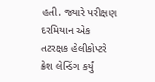હતી. જ્યારે પરીક્ષણ દરમિયાન એક તટરક્ષક હેલીકોપ્ટરે ક્રેશ લેન્ડિંગ કર્યું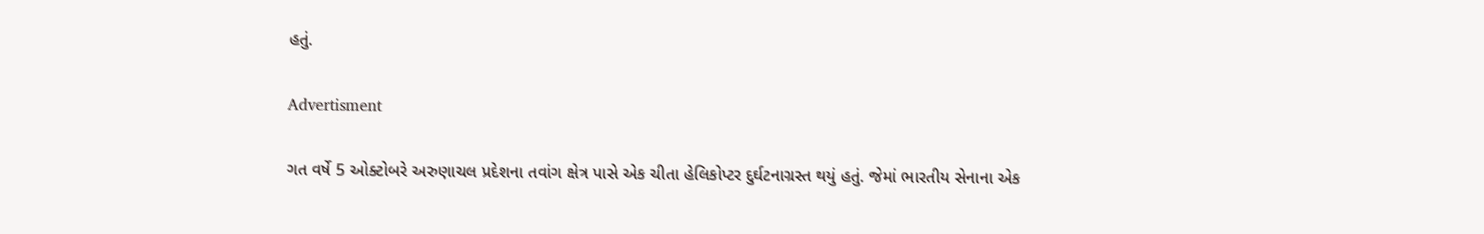હતું.

Advertisment

ગત વર્ષે 5 ઓક્ટોબરે અરુણાચલ પ્રદેશના તવાંગ ક્ષેત્ર પાસે એક ચીતા હેલિકોપ્ટર દુર્ઘટનાગ્રસ્ત થયું હતું. જેમાં ભારતીય સેનાના એક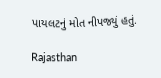પાયલટનું મોત નીપજ્યું હતું.

Rajasthan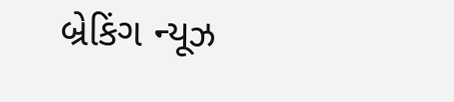બ્રેકિંગ ન્યૂઝ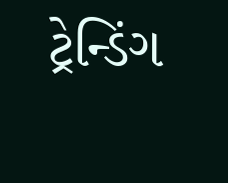ટ્રેન્ડિંગ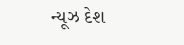ન્યૂઝ દેશ